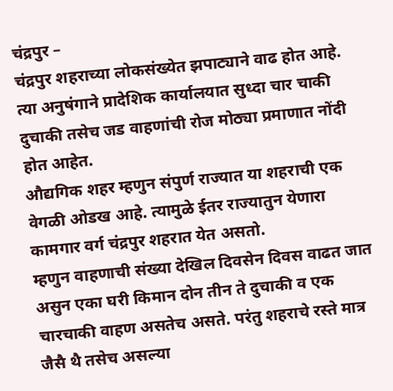चंद्रपुर –
चंद्रपुर शहराच्या लोकसंख्येत झपाट्याने वाढ होत आहे. त्या अनुषंगाने प्रादेशिक कार्यालयात सुध्दा चार चाकी दुचाकी तसेच जड वाहणांची रोज मोठ्या प्रमाणात नोंदी होत आहेत.
औद्यगिक शहर म्हणुन संपुर्ण राज्यात या शहराची एक वेगळी ओडख आहे. त्यामुळे ईतर राज्यातुन येणारा कामगार वर्ग चंद्रपुर शहरात येत असतो.
म्हणुन वाहणाची संख्या देखिल दिवसेन दिवस वाढत जात असुन एका घरी किमान दोन तीन ते दुचाकी व एक चारचाकी वाहण असतेच असते. परंतु शहराचे रस्ते मात्र जैसै थै तसेच असल्या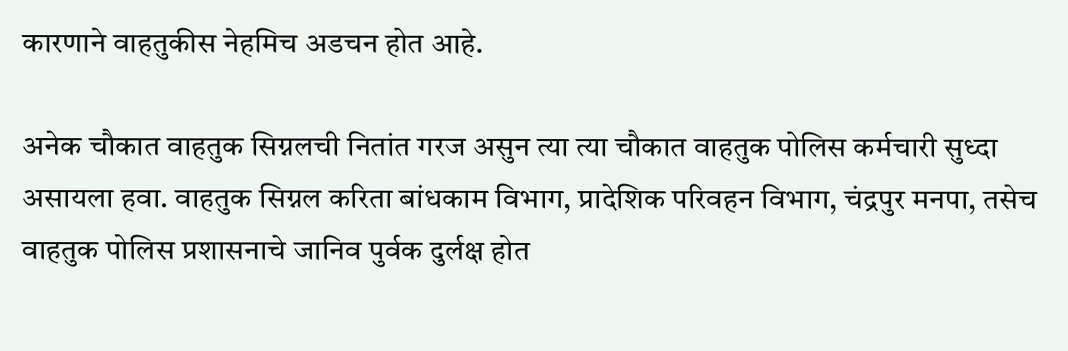कारणाने वाहतुकीस नेहमिच अडचन होत आहे.

अनेक चौकात वाहतुक सिग्नलची नितांत गरज असुन त्या त्या चौकात वाहतुक पोलिस कर्मचारी सुध्दा असायला हवा. वाहतुक सिग्नल करिता बांधकाम विभाग, प्रादेशिक परिवहन विभाग, चंद्रपुर मनपा, तसेच वाहतुक पोलिस प्रशासनाचे जानिव पुर्वक दुर्लक्ष होत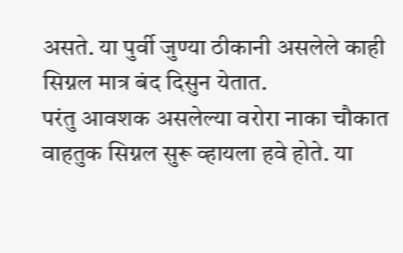असते. या पुर्वी जुण्या ठीकानी असलेले काही सिग्नल मात्र बंद दिसुन येतात.
परंतु आवशक असलेल्या वरोरा नाका चौकात वाहतुक सिग्नल सुरू व्हायला हवे होते. या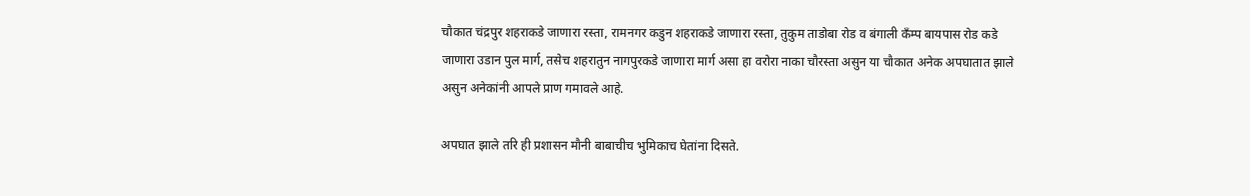चौकात चंद्रपुर शहराकडे जाणारा रस्ता, रामनगर कडुन शहराकडे जाणारा रस्ता, तुकुम ताडोबा रोड व बंगाली कँम्प बायपास रोड कडे जाणारा उडान पुल मार्ग, तसेच शहरातुन नागपुरकडे जाणारा मार्ग असा हा वरोरा नाका चौरस्ता असुन या चौकात अनेक अपघातात झाले असुन अनेकांनी आपले प्राण गमावले आहे.

अपघात झाले तरि ही प्रशासन मौनी बाबाचीच भुमिकाच घेतांना दिसते.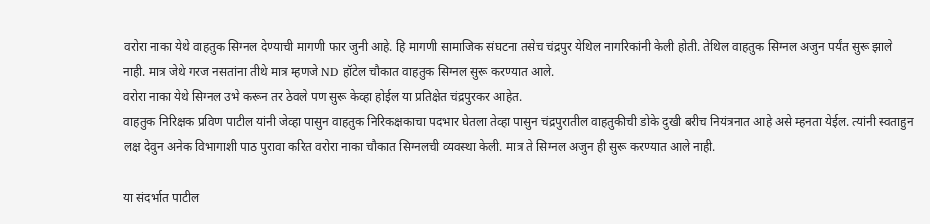वरोरा नाका येथे वाहतुक सिग्नल देण्याची मागणी फार जुनी आहे. हि मागणी सामाजिक संघटना तसेच चंद्रपुर येथिल नागरिकांनी केली होती. तेथिल वाहतुक सिग्नल अजुन पर्यंत सुरू झाले नाही. मात्र जेथे गरज नसतांना तीथे मात्र म्हणजे ND हॉटेल चौकात वाहतुक सिग्नल सुरू करण्यात आले.
वरोरा नाका येथे सिग्नल उभे करून तर ठेवले पण सुरू केव्हा होईल या प्रतिक्षेत चंद्रपुरकर आहेत.
वाहतुक निरिक्षक प्रविण पाटील यांनी जेव्हा पासुन वाहतुक निरिकक्षकाचा पदभार घेतला तेव्हा पासुन चंद्रपुरातील वाहतुकीची डोके दुखी बरीच नियंत्रनात आहे असे म्हनता येईल. त्यांनी स्वताहुन लक्ष देवुन अनेक विभागाशी पाठ पुरावा करित वरोरा नाका चौकात सिग्नलची व्यवस्था केली. मात्र ते सिग्नल अजुन ही सुरू करण्यात आले नाही.

या संदर्भात पाटील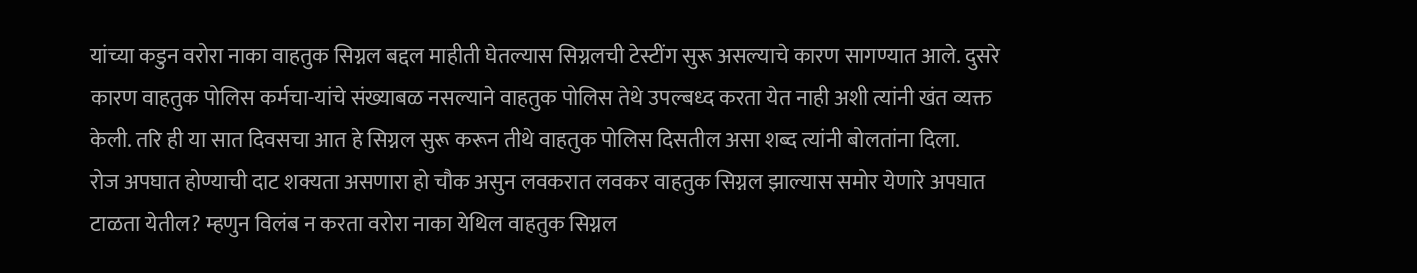यांच्या कडुन वरोरा नाका वाहतुक सिग्नल बद्दल माहीती घेतल्यास सिग्नलची टेस्टींग सुरू असल्याचे कारण सागण्यात आले. दुसरे कारण वाहतुक पोलिस कर्मचा-यांचे संख्याबळ नसल्याने वाहतुक पोलिस तेथे उपल्बध्द करता येत नाही अशी त्यांनी खंत व्यक्त केली. तरि ही या सात दिवसचा आत हे सिग्नल सुरू करून तीथे वाहतुक पोलिस दिसतील असा शब्द त्यांनी बोलतांना दिला.
रोज अपघात होण्याची दाट शक्यता असणारा हो चौक असुन लवकरात लवकर वाहतुक सिग्नल झाल्यास समोर येणारे अपघात टाळता येतील? म्हणुन विलंब न करता वरोरा नाका येथिल वाहतुक सिग्नल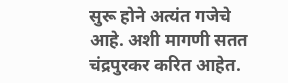सुरू होने अत्यंत गजेचे आहे. अशी मागणी सतत चंद्रपुरकर करित आहेत.